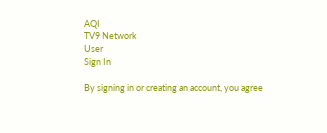AQI
TV9 Network
User
Sign In

By signing in or creating an account, you agree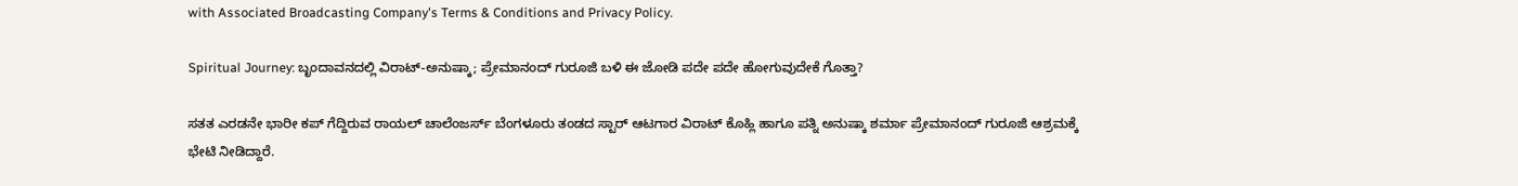with Associated Broadcasting Company's Terms & Conditions and Privacy Policy.

Spiritual Journey: ಬೃಂದಾವನದಲ್ಲಿ ವಿರಾಟ್-ಅನುಷ್ಕಾ; ಪ್ರೇಮಾನಂದ್ ಗುರೂಜಿ ಬಳಿ ಈ ಜೋಡಿ ಪದೇ ಪದೇ ಹೋಗುವುದೇಕೆ ಗೊತ್ತಾ?

ಸತತ ಎರಡನೇ ಭಾರೀ ಕಪ್ ಗೆದ್ದಿರುವ ರಾಯಲ್ ಚಾಲೆಂಜರ್ಸ್ ಬೆಂಗಳೂರು ತಂಡದ ಸ್ಟಾರ್ ಆಟಗಾರ ವಿರಾಟ್ ಕೊಹ್ಲಿ ಹಾಗೂ ಪತ್ನಿ ಅನುಷ್ಕಾ ಶರ್ಮಾ ಪ್ರೇಮಾನಂದ್ ಗುರೂಜಿ ಆಶ್ರಮಕ್ಕೆ ಭೇಟಿ ನೀಡಿದ್ದಾರೆ.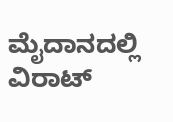ಮೈದಾನದಲ್ಲಿ ವಿರಾಟ್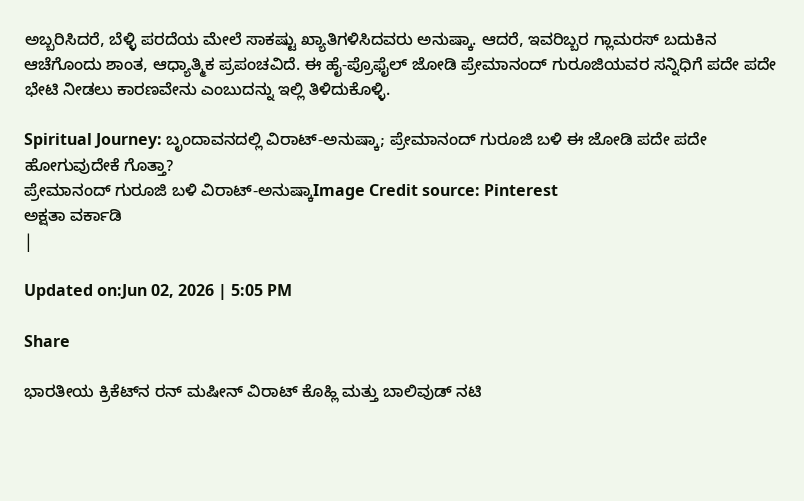ಅಬ್ಬರಿಸಿದರೆ, ಬೆಳ್ಳಿ ಪರದೆಯ ಮೇಲೆ ಸಾಕಷ್ಟು ಖ್ಯಾತಿಗಳಿಸಿದವರು ಅನುಷ್ಕಾ. ಆದರೆ, ಇವರಿಬ್ಬರ ಗ್ಲಾಮರಸ್ ಬದುಕಿನ ಆಚೆಗೊಂದು ಶಾಂತ, ಆಧ್ಯಾತ್ಮಿಕ ಪ್ರಪಂಚವಿದೆ. ಈ ಹೈ-ಪ್ರೊಫೈಲ್ ಜೋಡಿ ಪ್ರೇಮಾನಂದ್ ಗುರೂಜಿಯವರ ಸನ್ನಿಧಿಗೆ ಪದೇ ಪದೇ ಭೇಟಿ ನೀಡಲು ಕಾರಣವೇನು ಎಂಬುದನ್ನು ಇಲ್ಲಿ ತಿಳಿದುಕೊಳ್ಳಿ.

Spiritual Journey: ಬೃಂದಾವನದಲ್ಲಿ ವಿರಾಟ್-ಅನುಷ್ಕಾ; ಪ್ರೇಮಾನಂದ್ ಗುರೂಜಿ ಬಳಿ ಈ ಜೋಡಿ ಪದೇ ಪದೇ ಹೋಗುವುದೇಕೆ ಗೊತ್ತಾ?
ಪ್ರೇಮಾನಂದ್ ಗುರೂಜಿ ಬಳಿ ವಿರಾಟ್-ಅನುಷ್ಕಾImage Credit source: Pinterest
ಅಕ್ಷತಾ ವರ್ಕಾಡಿ
|

Updated on:Jun 02, 2026 | 5:05 PM

Share

ಭಾರತೀಯ ಕ್ರಿಕೆಟ್‌ನ ರನ್‌ ಮಷೀನ್ ವಿರಾಟ್ ಕೊಹ್ಲಿ ಮತ್ತು ಬಾಲಿವುಡ್ ನಟಿ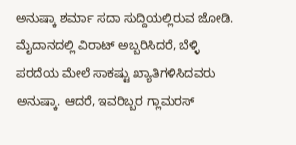ಅನುಷ್ಕಾ ಶರ್ಮಾ ಸದಾ ಸುದ್ದಿಯಲ್ಲಿರುವ ಜೋಡಿ. ಮೈದಾನದಲ್ಲಿ ವಿರಾಟ್ ಅಬ್ಬರಿಸಿದರೆ, ಬೆಳ್ಳಿ ಪರದೆಯ ಮೇಲೆ ಸಾಕಷ್ಟು ಖ್ಯಾತಿಗಳಿಸಿದವರು ಅನುಷ್ಕಾ. ಆದರೆ, ಇವರಿಬ್ಬರ ಗ್ಲಾಮರಸ್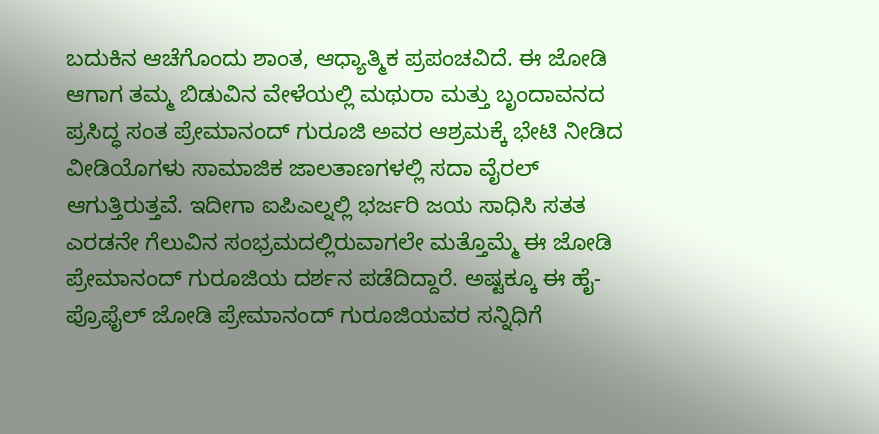ಬದುಕಿನ ಆಚೆಗೊಂದು ಶಾಂತ, ಆಧ್ಯಾತ್ಮಿಕ ಪ್ರಪಂಚವಿದೆ. ಈ ಜೋಡಿ ಆಗಾಗ ತಮ್ಮ ಬಿಡುವಿನ ವೇಳೆಯಲ್ಲಿ ಮಥುರಾ ಮತ್ತು ಬೃಂದಾವನದ ಪ್ರಸಿದ್ಧ ಸಂತ ಪ್ರೇಮಾನಂದ್ ಗುರೂಜಿ ಅವರ ಆಶ್ರಮಕ್ಕೆ ಭೇಟಿ ನೀಡಿದ ವೀಡಿಯೊಗಳು ಸಾಮಾಜಿಕ ಜಾಲತಾಣಗಳಲ್ಲಿ ಸದಾ ವೈರಲ್ ಆಗುತ್ತಿರುತ್ತವೆ. ಇದೀಗಾ ಐಪಿಎಲ್ನಲ್ಲಿ ಭರ್ಜರಿ ಜಯ ಸಾಧಿಸಿ ಸತತ ಎರಡನೇ ಗೆಲುವಿನ ಸಂಭ್ರಮದಲ್ಲಿರುವಾಗಲೇ ಮತ್ತೊಮ್ಮೆ ಈ ಜೋಡಿ ಪ್ರೇಮಾನಂದ್ ಗುರೂಜಿಯ ದರ್ಶನ ಪಡೆದಿದ್ದಾರೆ. ಅಷ್ಟಕ್ಕೂ ಈ ಹೈ-ಪ್ರೊಫೈಲ್ ಜೋಡಿ ಪ್ರೇಮಾನಂದ್ ಗುರೂಜಿಯವರ ಸನ್ನಿಧಿಗೆ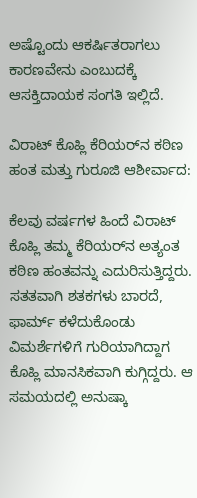ಅಷ್ಟೊಂದು ಆಕರ್ಷಿತರಾಗಲು ಕಾರಣವೇನು ಎಂಬುದಕ್ಕೆ ಆಸಕ್ತಿದಾಯಕ ಸಂಗತಿ ಇಲ್ಲಿದೆ.

ವಿರಾಟ್ ಕೊಹ್ಲಿ ಕೆರಿಯರ್‌ನ ಕಠಿಣ ಹಂತ ಮತ್ತು ಗುರೂಜಿ ಆಶೀರ್ವಾದ:

ಕೆಲವು ವರ್ಷಗಳ ಹಿಂದೆ ವಿರಾಟ್ ಕೊಹ್ಲಿ ತಮ್ಮ ಕೆರಿಯರ್‌ನ ಅತ್ಯಂತ ಕಠಿಣ ಹಂತವನ್ನು ಎದುರಿಸುತ್ತಿದ್ದರು. ಸತತವಾಗಿ ಶತಕಗಳು ಬಾರದೆ, ಫಾರ್ಮ್ ಕಳೆದುಕೊಂಡು ವಿಮರ್ಶೆಗಳಿಗೆ ಗುರಿಯಾಗಿದ್ದಾಗ ಕೊಹ್ಲಿ ಮಾನಸಿಕವಾಗಿ ಕುಗ್ಗಿದ್ದರು. ಆ ಸಮಯದಲ್ಲಿ ಅನುಷ್ಕಾ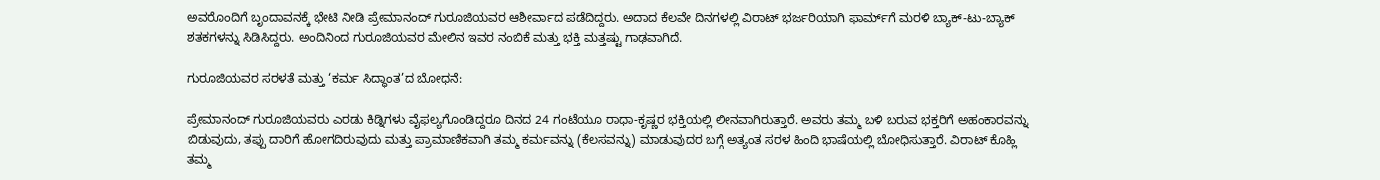ಅವರೊಂದಿಗೆ ಬೃಂದಾವನಕ್ಕೆ ಭೇಟಿ ನೀಡಿ ಪ್ರೇಮಾನಂದ್ ಗುರೂಜಿಯವರ ಆಶೀರ್ವಾದ ಪಡೆದಿದ್ದರು. ಅದಾದ ಕೆಲವೇ ದಿನಗಳಲ್ಲಿ ವಿರಾಟ್ ಭರ್ಜರಿಯಾಗಿ ಫಾರ್ಮ್‌ಗೆ ಮರಳಿ ಬ್ಯಾಕ್-ಟು-ಬ್ಯಾಕ್ ಶತಕಗಳನ್ನು ಸಿಡಿಸಿದ್ದರು. ಅಂದಿನಿಂದ ಗುರೂಜಿಯವರ ಮೇಲಿನ ಇವರ ನಂಬಿಕೆ ಮತ್ತು ಭಕ್ತಿ ಮತ್ತಷ್ಟು ಗಾಢವಾಗಿದೆ.

ಗುರೂಜಿಯವರ ಸರಳತೆ ಮತ್ತು ‘ಕರ್ಮ ಸಿದ್ಧಾಂತ’ದ ಬೋಧನೆ:

ಪ್ರೇಮಾನಂದ್ ಗುರೂಜಿಯವರು ಎರಡು ಕಿಡ್ನಿಗಳು ವೈಫಲ್ಯಗೊಂಡಿದ್ದರೂ ದಿನದ 24 ಗಂಟೆಯೂ ರಾಧಾ-ಕೃಷ್ಣರ ಭಕ್ತಿಯಲ್ಲಿ ಲೀನವಾಗಿರುತ್ತಾರೆ. ಅವರು ತಮ್ಮ ಬಳಿ ಬರುವ ಭಕ್ತರಿಗೆ ಅಹಂಕಾರವನ್ನು ಬಿಡುವುದು, ತಪ್ಪು ದಾರಿಗೆ ಹೋಗದಿರುವುದು ಮತ್ತು ಪ್ರಾಮಾಣಿಕವಾಗಿ ತಮ್ಮ ಕರ್ಮವನ್ನು (ಕೆಲಸವನ್ನು) ಮಾಡುವುದರ ಬಗ್ಗೆ ಅತ್ಯಂತ ಸರಳ ಹಿಂದಿ ಭಾಷೆಯಲ್ಲಿ ಬೋಧಿಸುತ್ತಾರೆ. ವಿರಾಟ್ ಕೊಹ್ಲಿ ತಮ್ಮ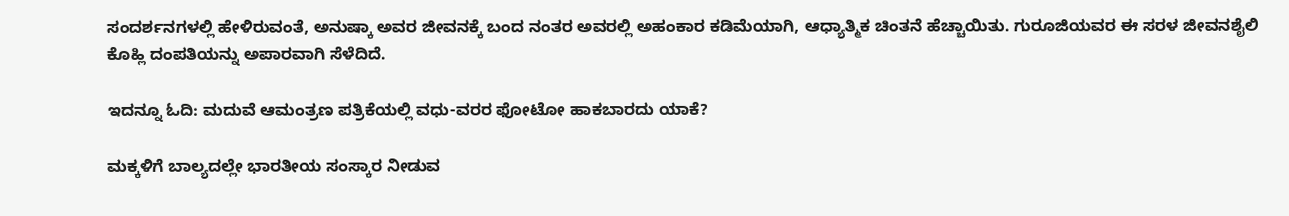ಸಂದರ್ಶನಗಳಲ್ಲಿ ಹೇಳಿರುವಂತೆ, ಅನುಷ್ಕಾ ಅವರ ಜೀವನಕ್ಕೆ ಬಂದ ನಂತರ ಅವರಲ್ಲಿ ಅಹಂಕಾರ ಕಡಿಮೆಯಾಗಿ, ಆಧ್ಯಾತ್ಮಿಕ ಚಿಂತನೆ ಹೆಚ್ಚಾಯಿತು. ಗುರೂಜಿಯವರ ಈ ಸರಳ ಜೀವನಶೈಲಿ ಕೊಹ್ಲಿ ದಂಪತಿಯನ್ನು ಅಪಾರವಾಗಿ ಸೆಳೆದಿದೆ.

ಇದನ್ನೂ ಓದಿ: ಮದುವೆ ಆಮಂತ್ರಣ ಪತ್ರಿಕೆಯಲ್ಲಿ ವಧು-ವರರ ಫೋಟೋ ಹಾಕಬಾರದು ಯಾಕೆ?

ಮಕ್ಕಳಿಗೆ ಬಾಲ್ಯದಲ್ಲೇ ಭಾರತೀಯ ಸಂಸ್ಕಾರ ನೀಡುವ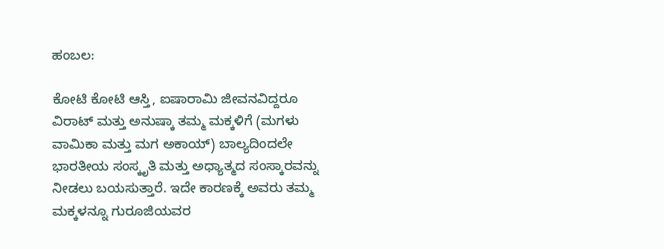ಹಂಬಲ:

ಕೋಟಿ ಕೋಟಿ ಆಸ್ತಿ, ಐಷಾರಾಮಿ ಜೀವನವಿದ್ದರೂ ವಿರಾಟ್ ಮತ್ತು ಅನುಷ್ಕಾ ತಮ್ಮ ಮಕ್ಕಳಿಗೆ (ಮಗಳು ವಾಮಿಕಾ ಮತ್ತು ಮಗ ಅಕಾಯ್) ಬಾಲ್ಯದಿಂದಲೇ ಭಾರತೀಯ ಸಂಸ್ಕೃತಿ ಮತ್ತು ಅಧ್ಯಾತ್ಮದ ಸಂಸ್ಕಾರವನ್ನು ನೀಡಲು ಬಯಸುತ್ತಾರೆ. ಇದೇ ಕಾರಣಕ್ಕೆ ಅವರು ತಮ್ಮ ಮಕ್ಕಳನ್ನೂ ಗುರೂಜಿಯವರ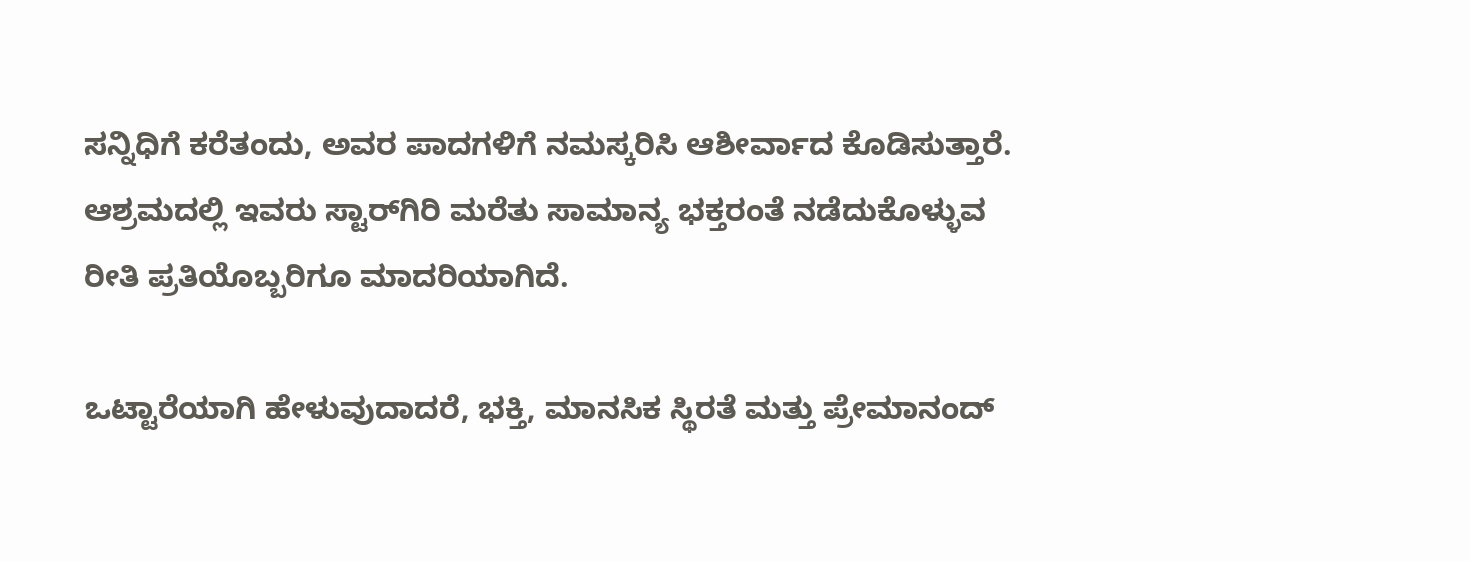ಸನ್ನಿಧಿಗೆ ಕರೆತಂದು, ಅವರ ಪಾದಗಳಿಗೆ ನಮಸ್ಕರಿಸಿ ಆಶೀರ್ವಾದ ಕೊಡಿಸುತ್ತಾರೆ. ಆಶ್ರಮದಲ್ಲಿ ಇವರು ಸ್ಟಾರ್‌ಗಿರಿ ಮರೆತು ಸಾಮಾನ್ಯ ಭಕ್ತರಂತೆ ನಡೆದುಕೊಳ್ಳುವ ರೀತಿ ಪ್ರತಿಯೊಬ್ಬರಿಗೂ ಮಾದರಿಯಾಗಿದೆ.

ಒಟ್ಟಾರೆಯಾಗಿ ಹೇಳುವುದಾದರೆ, ಭಕ್ತಿ, ಮಾನಸಿಕ ಸ್ಥಿರತೆ ಮತ್ತು ಪ್ರೇಮಾನಂದ್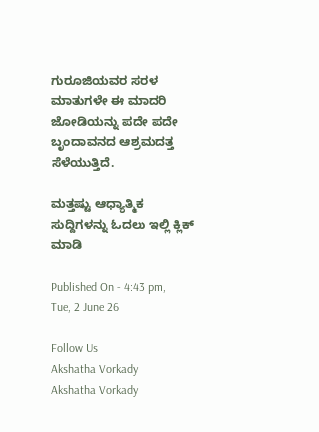ಗುರೂಜಿಯವರ ಸರಳ ಮಾತುಗಳೇ ಈ ಮಾದರಿ ಜೋಡಿಯನ್ನು ಪದೇ ಪದೇ ಬೃಂದಾವನದ ಆಶ್ರಮದತ್ತ ಸೆಳೆಯುತ್ತಿದೆ.

ಮತ್ತಷ್ಟು ಆಧ್ಯಾತ್ಮಿಕ ಸುದ್ದಿಗಳನ್ನು ಓದಲು ಇಲ್ಲಿ ಕ್ಲಿಕ್ ಮಾಡಿ

Published On - 4:43 pm, Tue, 2 June 26

Follow Us
Akshatha Vorkady
Akshatha Vorkady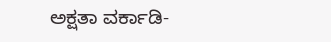ಅಕ್ಷತಾ ವರ್ಕಾಡಿ-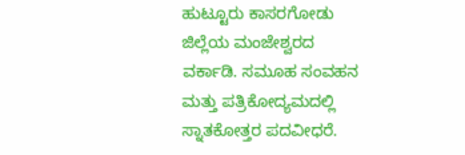ಹುಟ್ಟೂರು ಕಾಸರಗೋಡು ಜಿಲ್ಲೆಯ ಮಂಜೇಶ್ವರದ ವರ್ಕಾಡಿ. ಸಮೂಹ ಸಂವಹನ ಮತ್ತು ಪತ್ರಿಕೋದ್ಯಮದಲ್ಲಿ ಸ್ನಾತಕೋತ್ತರ ಪದವೀಧರೆ.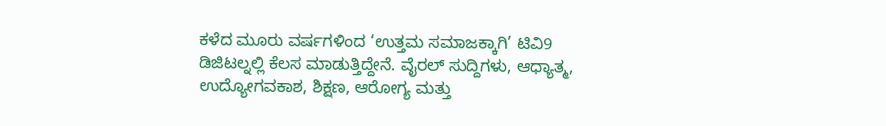ಕಳೆದ ಮೂರು ವರ್ಷಗಳಿಂದ ‘ಉತ್ತಮ ಸಮಾಜಕ್ಕಾಗಿ’ ಟಿವಿ9 ಡಿಜಿಟಲ್ನಲ್ಲಿ ಕೆಲಸ ಮಾಡುತ್ತಿದ್ದೇನೆ. ವೈರಲ್ ಸುದ್ದಿಗಳು, ಆಧ್ಯಾತ್ಮ, ಉದ್ಯೋಗವಕಾಶ, ಶಿಕ್ಷಣ, ಆರೋಗ್ಯ ಮತ್ತು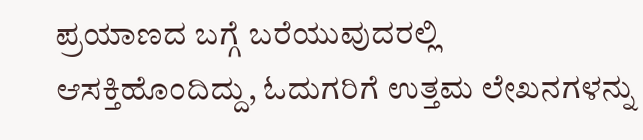ಪ್ರಯಾಣದ ಬಗ್ಗೆ ಬರೆಯುವುದರಲ್ಲಿ ಆಸಕ್ತಿಹೊಂದಿದ್ದು, ಓದುಗರಿಗೆ ಉತ್ತಮ ಲೇಖನಗಳನ್ನು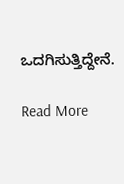ಒದಗಿಸುತ್ತಿದ್ದೇನೆ.

Read More